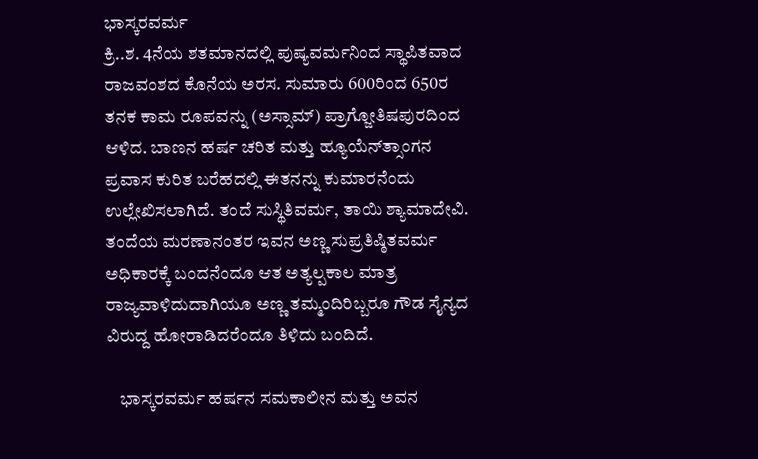ಭಾಸ್ಕರವರ್ಮ
ಕ್ರಿ..ಶ. 4ನೆಯ ಶತಮಾನದಲ್ಲಿ ಪುಷ್ಯವರ್ಮನಿಂದ ಸ್ಥಾಪಿತವಾದ ರಾಜವಂಶದ ಕೊನೆಯ ಅರಸ. ಸುಮಾರು 600ರಿಂದ 650ರ ತನಕ ಕಾಮ ರೂಪವನ್ನು (ಅಸ್ಸಾಮ್) ಪ್ರಾಗ್ಜೋತಿಷಪುರದಿಂದ ಆಳಿದ. ಬಾಣನ ಹರ್ಷ ಚರಿತ ಮತ್ತು ಹ್ಯೂಯೆನ್‍ತ್ಸಾಂಗನ ಪ್ರವಾಸ ಕುರಿತ ಬರೆಹದಲ್ಲಿ ಈತನನ್ನು ಕುಮಾರನೆಂದು ಉಲ್ಲೇಖಿಸಲಾಗಿದೆ. ತಂದೆ ಸುಸ್ಥಿತಿವರ್ಮ, ತಾಯಿ ಶ್ಯಾಮಾದೇವಿ. ತಂದೆಯ ಮರಣಾನಂತರ ಇವನ ಅಣ್ಣ ಸುಪ್ರತಿಷ್ಠಿತವರ್ಮ ಅಧಿಕಾರಕ್ಕೆ ಬಂದನೆಂದೂ ಆತ ಅತ್ಯಲ್ಪಕಾಲ ಮಾತ್ರ ರಾಜ್ಯವಾಳಿದುದಾಗಿಯೂ ಅಣ್ಣ ತಮ್ಮಂದಿರಿಬ್ಬರೂ ಗೌಡ ಸೈನ್ಯದ ವಿರುದ್ದ ಹೋರಾಡಿದರೆಂದೂ ತಿಳಿದು ಬಂದಿದೆ.

    ಭಾಸ್ಕರವರ್ಮ ಹರ್ಷನ ಸಮಕಾಲೀನ ಮತ್ತು ಅವನ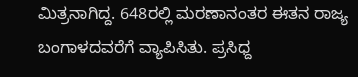ಮಿತ್ರನಾಗಿದ್ದ. 648ರಲ್ಲಿ ಮರಣಾನಂತರ ಈತನ ರಾಜ್ಯ ಬಂಗಾಳದವರೆಗೆ ವ್ಯಾಪಿಸಿತು. ಪ್ರಸಿಧ್ದ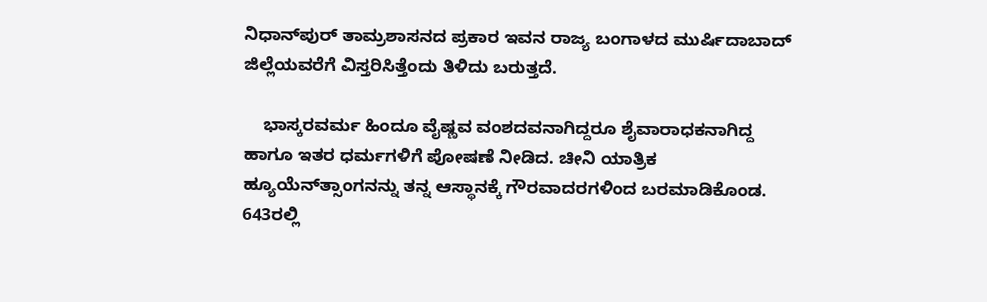ನಿಧಾನ್‍ಪುರ್ ತಾಮ್ರಶಾಸನದ ಪ್ರಕಾರ ಇವನ ರಾಜ್ಯ ಬಂಗಾಳದ ಮುರ್ಷಿದಾಬಾದ್ ಜಿಲ್ಲೆಯವರೆಗೆ ವಿಸ್ತರಿಸಿತ್ತೆಂದು ತಿಳಿದು ಬರುತ್ತದೆ.

    ಭಾಸ್ಕರವರ್ಮ ಹಿಂದೂ ವೈಷ್ಣವ ವಂಶದವನಾಗಿದ್ದರೂ ಶೈವಾರಾಧಕನಾಗಿದ್ದ ಹಾಗೂ ಇತರ ಧರ್ಮಗಳಿಗೆ ಪೋಷಣೆ ನೀಡಿದ. ಚೀನಿ ಯಾತ್ರಿಕ ಹ್ಯೂಯೆನ್‍ತ್ಸಾಂಗನನ್ನು ತನ್ನ ಆಸ್ಥಾನಕ್ಕೆ ಗೌರವಾದರಗಳಿಂದ ಬರಮಾಡಿಕೊಂಡ. 643ರಲ್ಲಿ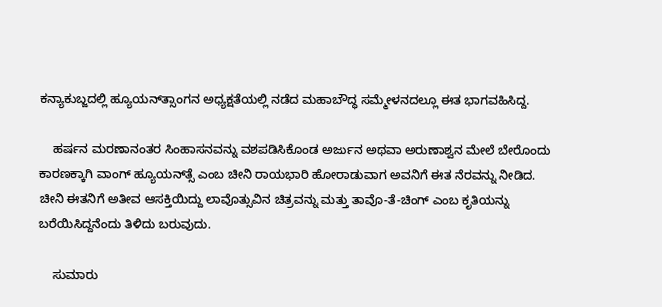ಕನ್ಯಾಕುಬ್ಜದಲ್ಲಿ ಹ್ಯೂಯನ್‍ತ್ಸಾಂಗನ ಅಧ್ಯಕ್ಷತೆಯಲ್ಲಿ ನಡೆದ ಮಹಾಬೌದ್ಧ ಸಮ್ಮೇಳನದಲ್ಲೂ ಈತ ಭಾಗವಹಿಸಿದ್ದ.

    ಹರ್ಷನ ಮರಣಾನಂತರ ಸಿಂಹಾಸನವನ್ನು ವಶಪಡಿಸಿಕೊಂಡ ಅರ್ಜುನ ಅಥವಾ ಅರುಣಾಶ್ವನ ಮೇಲೆ ಬೇರೊಂದು ಕಾರಣಕ್ಕಾಗಿ ವಾಂಗ್ ಹ್ಯೂಯನ್‍ತ್ಸೆ ಎಂಬ ಚೀನಿ ರಾಯಭಾರಿ ಹೋರಾಡುವಾಗ ಅವನಿಗೆ ಈತ ನೆರವನ್ನು ನೀಡಿದ. ಚೀನಿ ಈತನಿಗೆ ಅತೀವ ಆಸಕ್ತಿಯಿದ್ದು ಲಾವೊತ್ಸುವಿನ ಚಿತ್ರವನ್ನು ಮತ್ತು ತಾವೊ-ತೆ-ಚಿಂಗ್ ಎಂಬ ಕೃತಿಯನ್ನು ಬರೆಯಿಸಿದ್ದನೆಂದು ತಿಳಿದು ಬರುವುದು.

    ಸುಮಾರು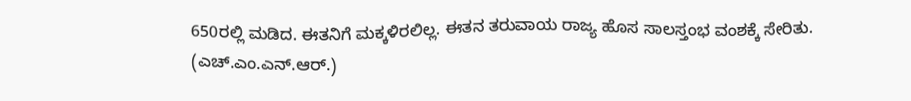650ರಲ್ಲಿ ಮಡಿದ. ಈತನಿಗೆ ಮಕ್ಕಳಿರಲಿಲ್ಲ. ಈತನ ತರುವಾಯ ರಾಜ್ಯ ಹೊಸ ಸಾಲಸ್ತಂಭ ವಂಶಕ್ಕೆ ಸೇರಿತು.
(ಎಚ್.ಎಂ.ಎನ್.ಆರ್.)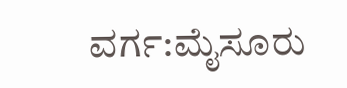ವರ್ಗ:ಮೈಸೂರು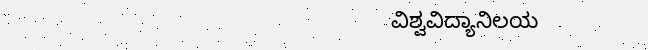ವಿಶ್ವವಿದ್ಯಾನಿಲಯ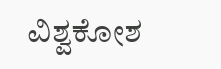ವಿಶ್ವಕೋಶ